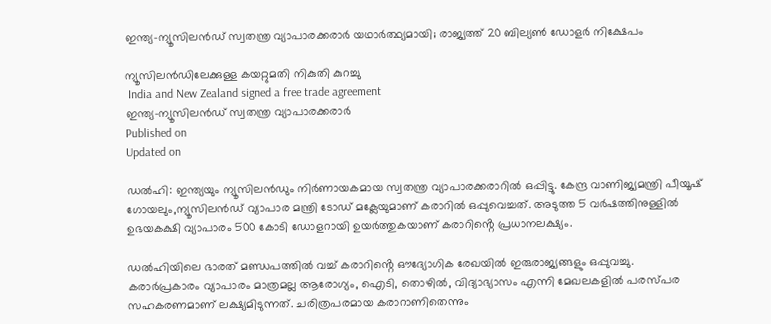ഇന്ത്യ-ന്യൂസിലൻഡ് സ്വതന്ത്ര വ്യാപാരക്കരാർ യഥാർത്ഥ്യമായി; രാജ്യത്ത് 20 ബില്യൺ ഡോളർ നിക്ഷേപം

ന്യൂസിലൻഡിലേക്കുള്ള കയറ്റുമതി നികുതി കുറച്ചു
 India and New Zealand signed a free trade agreement
ഇന്ത്യ-ന്യൂസിലൻഡ് സ്വതന്ത്ര വ്യാപാരക്കരാർ
Published on
Updated on

ഡൽഹി: ഇന്ത്യയും ന്യൂസിലൻഡും നിർണായകമായ സ്വതന്ത്ര വ്യാപാരക്കരാറിൽ ഒപ്പിട്ടു. കേന്ദ്ര വാണിജ്യമന്ത്രി പീയൂഷ് ഗോയലും,ന്യൂസിലൻഡ് വ്യാപാര മന്ത്രി ടോഡ് മക്ലേയുമാണ് കരാറിൽ ഒപ്പുവെച്ചത്. അടുത്ത 5 വർഷത്തിനുള്ളിൽ ഉഭയകക്ഷി വ്യാപാരം 500 കോടി ഡോളറായി ഉയർത്തുകയാണ് കരാറിൻ്റെ പ്രധാനലക്ഷ്യം.

ഡൽഹിയിലെ ഭാരത് മണ്ഡപത്തിൽ വച്ച് കരാറിൻ്റെ ഔദ്യോഗിക രേഖയിൽ ഇരുരാജ്യങ്ങളും ഒപ്പുവച്ചു. കരാർപ്രകാരം വ്യാപാരം മാത്രമല്ല ആരോഗ്യം, ഐടി, തൊഴിൽ, വിദ്യാഭ്യാസം എന്നി മേഖലകളിൽ പരസ്പര സഹകരണമാണ് ലക്ഷ്യമിടുന്നത്. ചരിത്രപരമായ കരാറാണിതെന്നും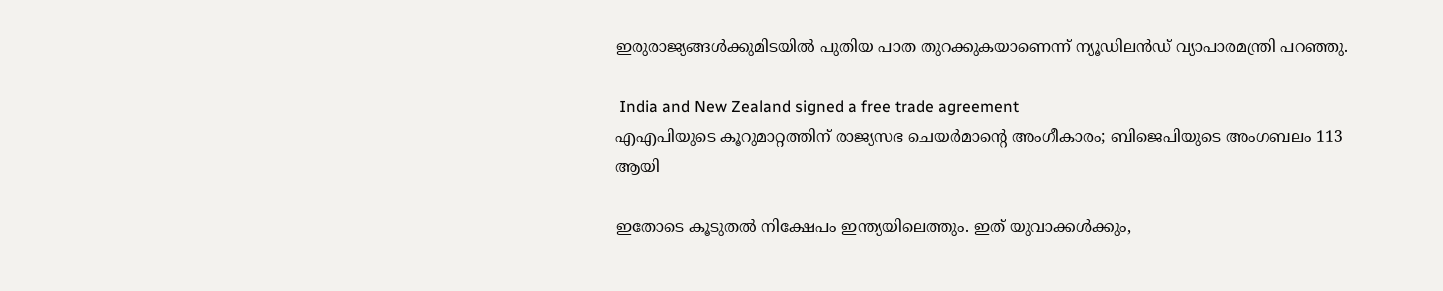ഇരുരാജ്യങ്ങൾക്കുമിടയിൽ പുതിയ പാത തുറക്കുകയാണെന്ന് ന്യൂഡിലൻഡ് വ്യാപാരമന്ത്രി പറഞ്ഞു.

 India and New Zealand signed a free trade agreement
എഎപിയുടെ കൂറുമാറ്റത്തിന് രാജ്യസഭ ചെയർമാൻ്റെ അംഗീകാരം; ബിജെപിയുടെ അംഗബലം 113 ആയി

ഇതോടെ കൂടുതൽ നിക്ഷേപം ഇന്ത്യയിലെത്തും. ഇത് യുവാക്കൾക്കും,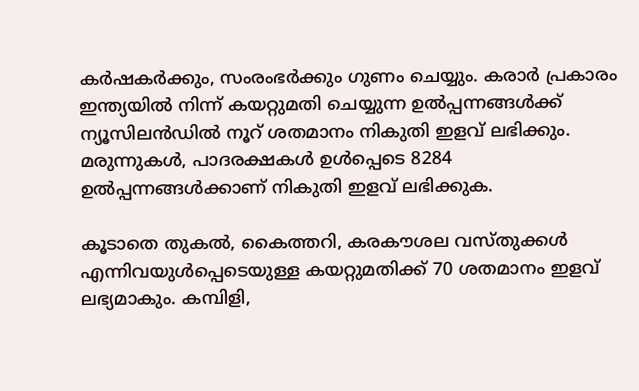കർഷകർക്കും, സംരംഭർക്കും ഗുണം ചെയ്യും. കരാർ പ്രകാരം ഇന്ത്യയിൽ നിന്ന് കയറ്റുമതി ചെയ്യുന്ന ഉൽപ്പന്നങ്ങൾക്ക് ന്യൂസിലൻഡിൽ നൂറ് ശതമാനം നികുതി ഇളവ് ലഭിക്കും. മരുന്നുകൾ, പാദരക്ഷകൾ ഉൾപ്പെടെ 8284 ഉൽപ്പന്നങ്ങൾക്കാണ് നികുതി ഇളവ് ലഭിക്കുക.

കൂടാതെ തുകൽ, കൈത്തറി, കരകൗശല വസ്തുക്കൾ എന്നിവയുൾപ്പെടെയുള്ള കയറ്റുമതിക്ക് 70 ശതമാനം ഇളവ് ലഭ്യമാകും. കമ്പിളി,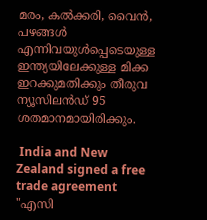മരം, കൽക്കരി, വൈൻ, പഴങ്ങൾ എന്നിവയുൾപ്പെടെയുള്ള ഇന്ത്യയിലേക്കുള്ള മിക്ക ഇറക്കുമതിക്കും തീരുവ ന്യൂസിലൻഡ് 95 ശതമാനമായിരിക്കും.

 India and New Zealand signed a free trade agreement
"എസി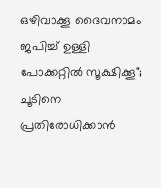ഒഴിവാക്കൂ ദൈവനാമം ജപിച്ച് ഉള്ളി പോക്കറ്റിൽ സൂക്ഷിക്കൂ"; ചൂടിനെ പ്രതിരോധിക്കാൻ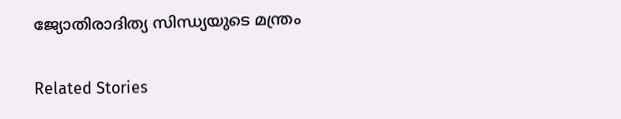ജ്യോതിരാദിത്യ സിന്ധ്യയുടെ മന്ത്രം

Related Stories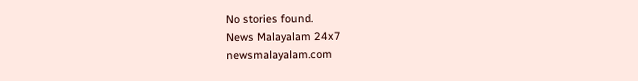No stories found.
News Malayalam 24x7
newsmalayalam.com